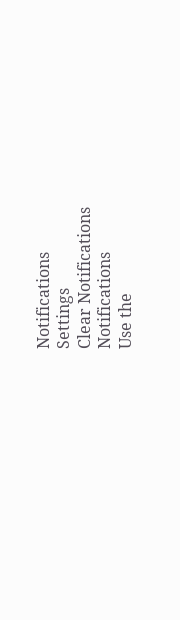Notifications
Settings
Clear Notifications
Notifications
Use the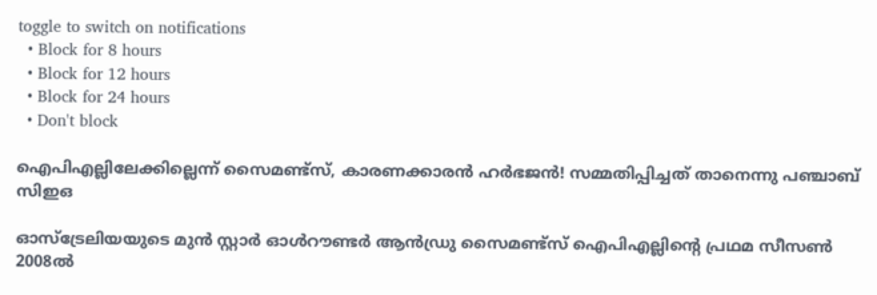toggle to switch on notifications
  • Block for 8 hours
  • Block for 12 hours
  • Block for 24 hours
  • Don't block

ഐപിഎല്ലിലേക്കില്ലെന്ന് സൈമണ്ട്സ്, കാരണക്കാരന്‍ ഹര്‍ഭജന്‍! സമ്മതിപ്പിച്ചത് താനെന്നു പഞ്ചാബ് സിഇഒ

ഓസ്‌ട്രേലിയയുടെ മുന്‍ സ്റ്റാര്‍ ഓള്‍റൗണ്ടര്‍ ആന്‍ഡ്രു സൈമണ്ട്‌സ് ഐപിഎല്ലിന്റെ പ്രഥമ സീസണ്‍ 2008ല്‍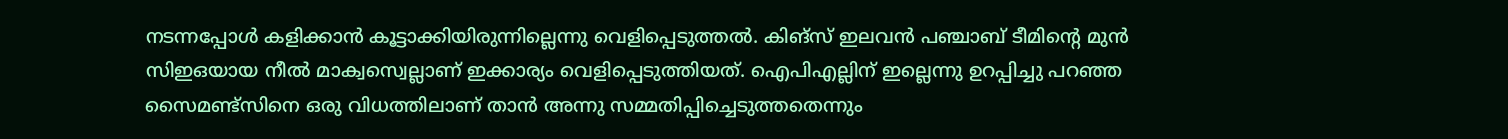നടന്നപ്പോള്‍ കളിക്കാന്‍ കൂട്ടാക്കിയിരുന്നില്ലെന്നു വെളിപ്പെടുത്തല്‍. കിങ്‌സ് ഇലവന്‍ പഞ്ചാബ് ടീമിന്റെ മുന്‍ സിഇഒയായ നീല്‍ മാക്വസ്വെല്ലാണ് ഇക്കാര്യം വെളിപ്പെടുത്തിയത്. ഐപിഎല്ലിന് ഇല്ലെന്നു ഉറപ്പിച്ചു പറഞ്ഞ സൈമണ്ട്‌സിനെ ഒരു വിധത്തിലാണ് താന്‍ അന്നു സമ്മതിപ്പിച്ചെടുത്തതെന്നും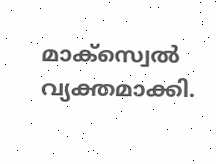മാക്സ്വെല്‍ വ്യക്തമാക്കി.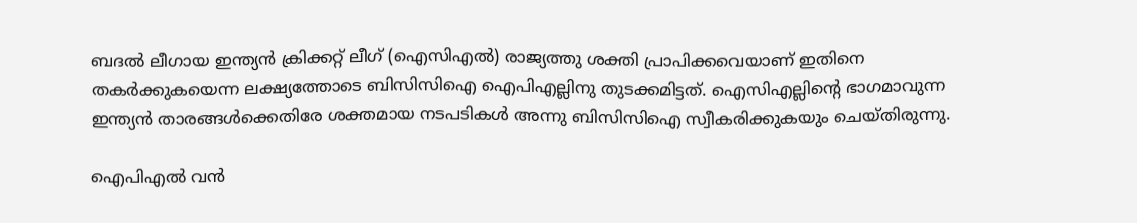ബദല്‍ ലീഗായ ഇന്ത്യന്‍ ക്രിക്കറ്റ് ലീഗ് (ഐസിഎല്‍) രാജ്യത്തു ശക്തി പ്രാപിക്കവെയാണ് ഇതിനെ തകര്‍ക്കുകയെന്ന ലക്ഷ്യത്തോടെ ബിസിസിഐ ഐപിഎല്ലിനു തുടക്കമിട്ടത്. ഐസിഎല്ലിന്റെ ഭാഗമാവുന്ന ഇന്ത്യന്‍ താരങ്ങള്‍ക്കെതിരേ ശക്തമായ നടപടികള്‍ അന്നു ബിസിസിഐ സ്വീകരിക്കുകയും ചെയ്തിരുന്നു.

ഐപിഎല്‍ വന്‍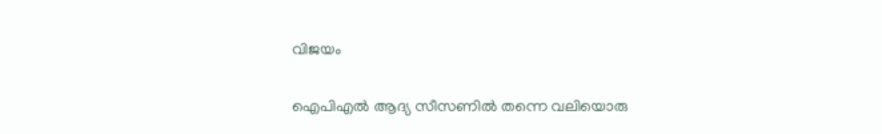വിജയം

ഐപിഎല്‍ ആദ്യ സീസണില്‍ തന്നെ വലിയൊരു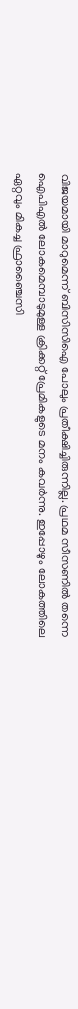വിജയമായി മാറുമെന്ന് ബിസിസിഐ പോലും പ്രതീക്ഷിച്ചിരുന്നില്ല. പ്രഥമ സീസണില്‍ തന്നെ ഐപിഎല്‍ ലോകമെമ്പാടുമുള്ള ക്രിക്കറ്റ് പ്രേമികളുടെ മനം കവര്‍ന്നു. ഇപ്പോഴും ലോകത്തിലെ ഏറ്റവും മികച്ച ഫ്രാഞ്ചൈസി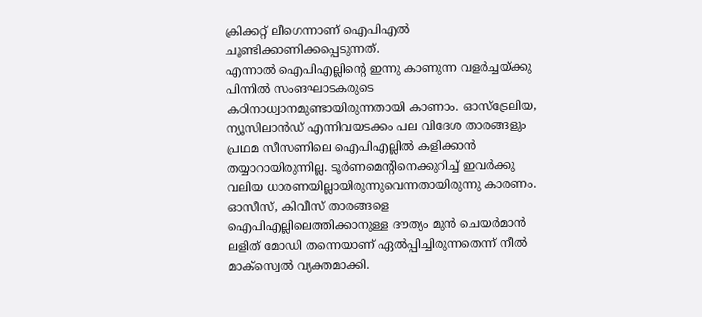ക്രിക്കറ്റ് ലീഗെന്നാണ് ഐപിഎല്‍ ചൂണ്ടിക്കാണിക്കപ്പെടുന്നത്.
എന്നാല്‍ ഐപിഎല്ലിന്റെ ഇന്നു കാണുന്ന വളര്‍ച്ചയ്ക്കു പിന്നില്‍ സംങഘാടകരുടെ കഠിനാധ്വാനമുണ്ടായിരുന്നതായി കാണാം. ഓസ്‌ട്രേലിയ, ന്യൂസിലാന്‍ഡ് എന്നിവയടക്കം പല വിദേശ താരങ്ങളും പ്രഥമ സീസണിലെ ഐപിഎല്ലില്‍ കളിക്കാന്‍ തയ്യാറായിരുന്നില്ല. ടൂര്‍ണമെന്റിനെക്കുറിച്ച് ഇവര്‍ക്കു വലിയ ധാരണയില്ലായിരുന്നുവെന്നതായിരുന്നു കാരണം. ഓസീസ്, കിവീസ് താരങ്ങളെ ഐപിഎല്ലിലെത്തിക്കാനുള്ള ദൗത്യം മുന്‍ ചെയര്‍മാന്‍ ലളിത് മോഡി തന്നെയാണ് ഏല്‍പ്പിച്ചിരുന്നതെന്ന് നീല്‍ മാക്‌സ്വെല്‍ വ്യക്തമാക്കി.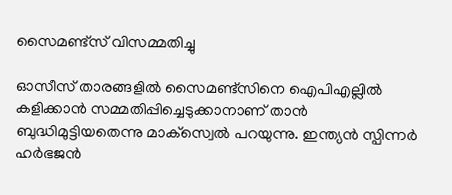സൈമണ്ട്‌സ് വിസമ്മതിച്ചു

ഓസീസ് താരങ്ങളില്‍ സൈമണ്ട്‌സിനെ ഐപിഎല്ലില്‍ കളിക്കാന്‍ സമ്മതിപ്പിച്ചെടുക്കാനാണ് താന്‍ ബുദ്ധിമുട്ടിയതെന്നു മാക്‌സ്വെല്‍ പറയുന്നു. ഇന്ത്യന്‍ സ്പിന്നര്‍ ഹര്‍ഭജന്‍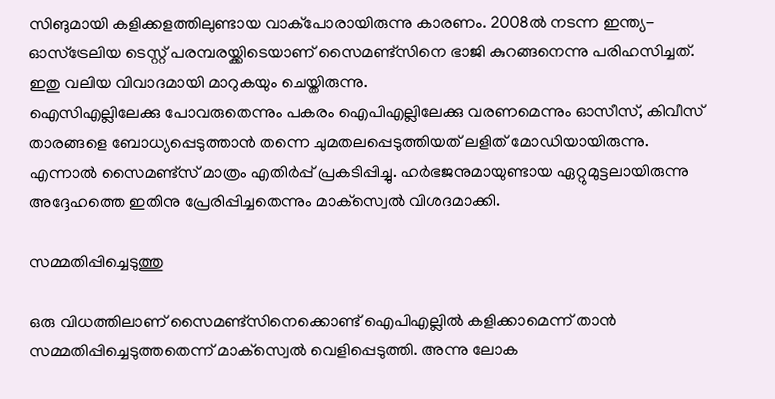സിങുമായി കളിക്കളത്തിലുണ്ടായ വാക്‌പോരായിരുന്നു കാരണം. 2008ല്‍ നടന്ന ഇന്ത്യ- ഓസ്‌ട്രേലിയ ടെസ്റ്റ് പരമ്പരയ്ക്കിടെയാണ് സൈമണ്ട്‌സിനെ ഭാജി കുറങ്ങനെന്നു പരിഹസിച്ചത്. ഇതു വലിയ വിവാദമായി മാറുകയും ചെയ്തിരുന്നു.
ഐസിഎല്ലിലേക്കു പോവരുതെന്നും പകരം ഐപിഎല്ലിലേക്കു വരണമെന്നും ഓസീസ്, കിവീസ് താരങ്ങളെ ബോധ്യപ്പെടുത്താന്‍ തന്നെ ചുമതലപ്പെടുത്തിയത് ലളിത് മോഡിയായിരുന്നു. എന്നാല്‍ സൈമണ്ട്‌സ് മാത്രം എതിര്‍പ്പ് പ്രകടിപ്പിച്ചു. ഹര്‍ഭജനുമായുണ്ടായ ഏറ്റുമുട്ടലായിരുന്നു അദ്ദേഹത്തെ ഇതിനു പ്രേരിപ്പിച്ചതെന്നും മാക്‌സ്വെല്‍ വിശദമാക്കി.

സമ്മതിപ്പിച്ചെടുത്തു

ഒരു വിധത്തിലാണ് സൈമണ്ട്‌സിനെക്കൊണ്ട് ഐപിഎല്ലില്‍ കളിക്കാമെന്ന് താന്‍ സമ്മതിപ്പിച്ചെടുത്തതെന്ന് മാക്‌സ്വെല്‍ വെളിപ്പെടുത്തി. അന്നു ലോക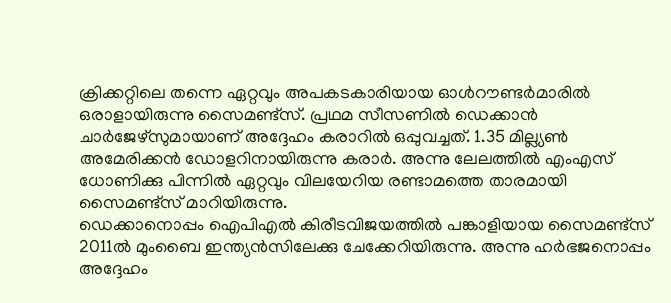ക്രിക്കറ്റിലെ തന്നെ ഏറ്റവും അപകടകാരിയായ ഓള്‍റൗണ്ടര്‍മാരില്‍ ഒരാളായിരുന്നു സൈമണ്ട്‌സ്. പ്രഥമ സീസണില്‍ ഡെക്കാന്‍ ചാര്‍ജേഴ്‌സുമായാണ് അദ്ദേഹം കരാറില്‍ ഒപ്പുവച്ചത്. 1.35 മില്ല്യണ്‍ അമേരിക്കന്‍ ഡോളറിനായിരുന്നു കരാര്‍. അന്നു ലേലത്തില്‍ എംഎസ് ധോണിക്കു പിന്നില്‍ ഏറ്റവും വിലയേറിയ രണ്ടാമത്തെ താരമായി സൈമണ്ട്‌സ് മാറിയിരുന്നു.
ഡെക്കാനൊപ്പം ഐപിഎല്‍ കിരീടവിജയത്തില്‍ പങ്കാളിയായ സൈമണ്ട്‌സ് 2011ല്‍ മുംബൈ ഇന്ത്യന്‍സിലേക്കു ചേക്കേറിയിരുന്നു. അന്നു ഹര്‍ഭജനൊപ്പം അദ്ദേഹം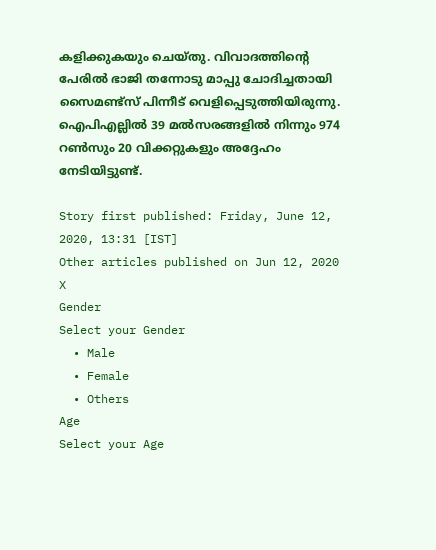കളിക്കുകയും ചെയ്തു. വിവാദത്തിന്റെ പേരില്‍ ഭാജി തന്നോടു മാപ്പു ചോദിച്ചതായി സൈമണ്ട്‌സ് പിന്നീട് വെളിപ്പെടുത്തിയിരുന്നു. ഐപിഎല്ലില്‍ 39 മല്‍സരങ്ങളില്‍ നിന്നും 974 റണ്‍സും 20 വിക്കറ്റുകളും അദ്ദേഹം നേടിയിട്ടുണ്ട്.

Story first published: Friday, June 12, 2020, 13:31 [IST]
Other articles published on Jun 12, 2020
X
Gender
Select your Gender
  • Male
  • Female
  • Others
Age
Select your Age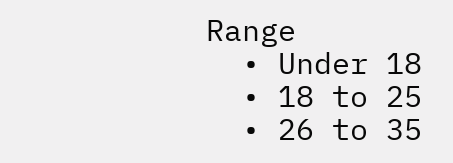Range
  • Under 18
  • 18 to 25
  • 26 to 35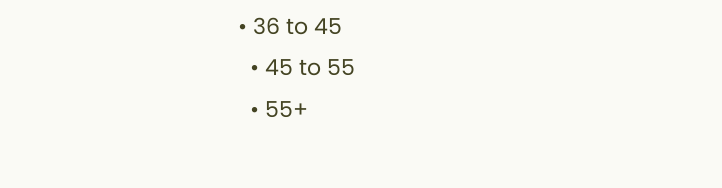• 36 to 45
  • 45 to 55
  • 55+